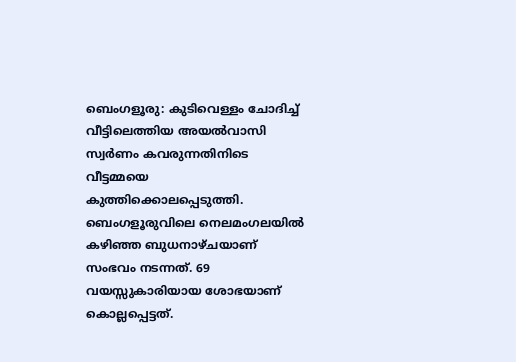ബെംഗളൂരു: കുടിവെള്ളം ചോദിച്ച് വീട്ടിലെത്തിയ അയൽവാസി സ്വർണം കവരുന്നതിനിടെ വീട്ടമ്മയെ കുത്തിക്കൊലപ്പെടുത്തി. ബെംഗളൂരുവിലെ നെലമംഗലയിൽ കഴിഞ്ഞ ബുധനാഴ്ചയാണ് സംഭവം നടന്നത്. 69 വയസ്സുകാരിയായ ശോഭയാണ് കൊല്ലപ്പെട്ടത്.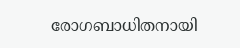രോഗബാധിതനായി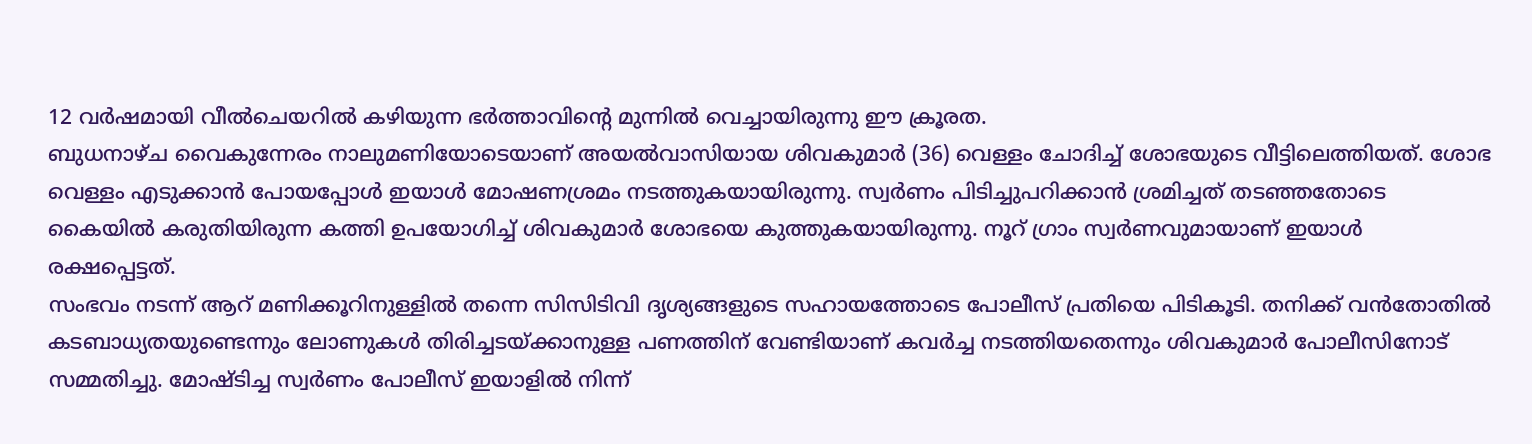12 വർഷമായി വീൽചെയറിൽ കഴിയുന്ന ഭർത്താവിന്റെ മുന്നിൽ വെച്ചായിരുന്നു ഈ ക്രൂരത.
ബുധനാഴ്ച വൈകുന്നേരം നാലുമണിയോടെയാണ് അയൽവാസിയായ ശിവകുമാർ (36) വെള്ളം ചോദിച്ച് ശോഭയുടെ വീട്ടിലെത്തിയത്. ശോഭ വെള്ളം എടുക്കാൻ പോയപ്പോൾ ഇയാൾ മോഷണശ്രമം നടത്തുകയായിരുന്നു. സ്വർണം പിടിച്ചുപറിക്കാൻ ശ്രമിച്ചത് തടഞ്ഞതോടെ കൈയിൽ കരുതിയിരുന്ന കത്തി ഉപയോഗിച്ച് ശിവകുമാർ ശോഭയെ കുത്തുകയായിരുന്നു. നൂറ് ഗ്രാം സ്വർണവുമായാണ് ഇയാൾ രക്ഷപ്പെട്ടത്.
സംഭവം നടന്ന് ആറ് മണിക്കൂറിനുള്ളിൽ തന്നെ സിസിടിവി ദൃശ്യങ്ങളുടെ സഹായത്തോടെ പോലീസ് പ്രതിയെ പിടികൂടി. തനിക്ക് വൻതോതിൽ കടബാധ്യതയുണ്ടെന്നും ലോണുകൾ തിരിച്ചടയ്ക്കാനുള്ള പണത്തിന് വേണ്ടിയാണ് കവർച്ച നടത്തിയതെന്നും ശിവകുമാർ പോലീസിനോട് സമ്മതിച്ചു. മോഷ്ടിച്ച സ്വർണം പോലീസ് ഇയാളിൽ നിന്ന്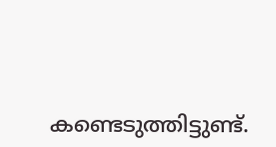കണ്ടെടുത്തിട്ടുണ്ട്.